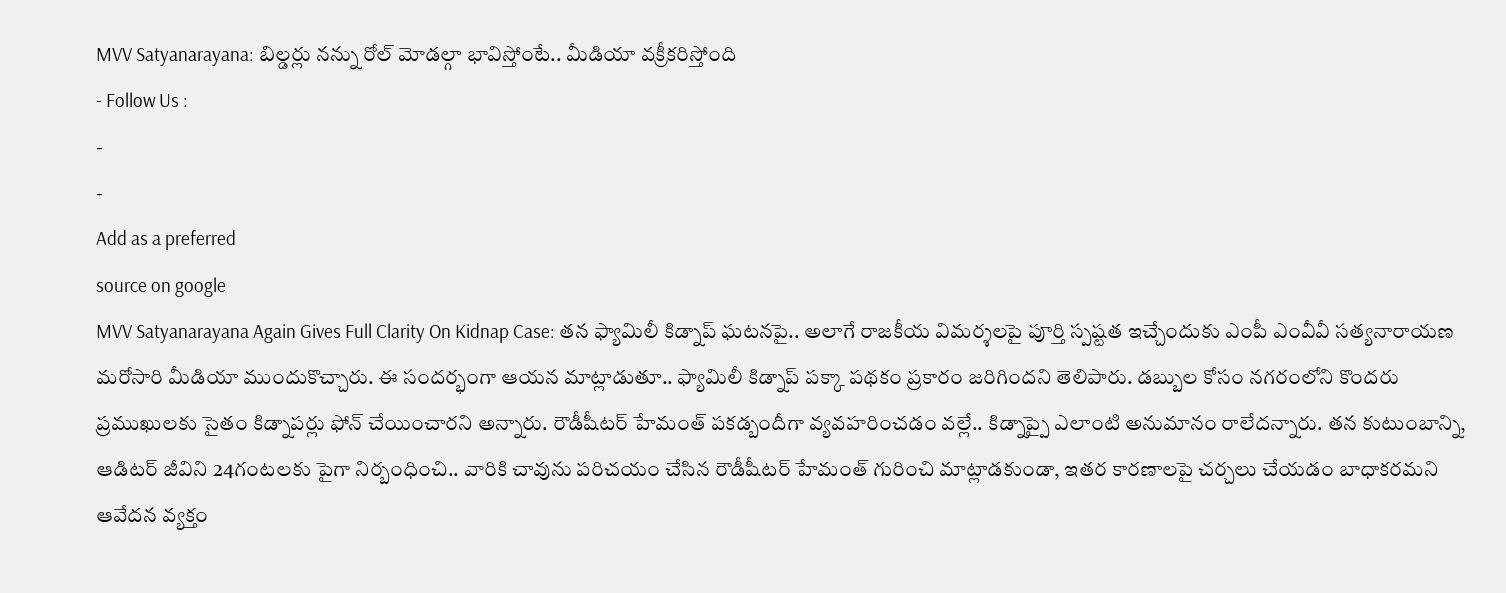MVV Satyanarayana: బిల్డర్లు నన్ను రోల్ మోడల్గా భావిస్తోంటే.. మీడియా వక్రీకరిస్తోంది
- Follow Us :
-
-
Add as a preferred
source on google
MVV Satyanarayana Again Gives Full Clarity On Kidnap Case: తన ఫ్యామిలీ కిడ్నాప్ ఘటనపై.. అలాగే రాజకీయ విమర్శలపై పూర్తి స్పష్టత ఇచ్చేందుకు ఎంపీ ఎంవీవీ సత్యనారాయణ మరోసారి మీడియా ముందుకొచ్చారు. ఈ సందర్భంగా ఆయన మాట్లాడుతూ.. ఫ్యామిలీ కిడ్నాప్ పక్కా పథకం ప్రకారం జరిగిందని తెలిపారు. డబ్బుల కోసం నగరంలోని కొందరు ప్రముఖులకు సైతం కిడ్నాపర్లు ఫోన్ చేయించారని అన్నారు. రౌడీషీటర్ హేమంత్ పకడ్బందీగా వ్యవహరించడం వల్లే.. కిడ్నాప్పై ఎలాంటి అనుమానం రాలేదన్నారు. తన కుటుంబాన్ని, ఆడిటర్ జీవిని 24గంటలకు పైగా నిర్బంధించి.. వారికి చావును పరిచయం చేసిన రౌడీషీటర్ హేమంత్ గురించి మాట్లాడకుండా, ఇతర కారణాలపై చర్చలు చేయడం బాధాకరమని ఆవేదన వ్యక్తం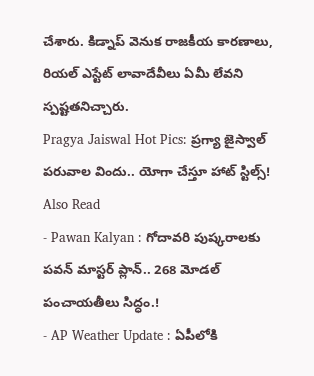చేశారు. కిడ్నాప్ వెనుక రాజకీయ కారణాలు, రియల్ ఎస్టేట్ లావాదేవీలు ఏమీ లేవని స్పష్టతనిచ్చారు.
Pragya Jaiswal Hot Pics: ప్రగ్యా జైస్వాల్ పరువాల విందు.. యోగా చేస్తూ హాట్ స్టిల్స్!
Also Read
- Pawan Kalyan : గోదావరి పుష్కరాలకు పవన్ మాస్టర్ ప్లాన్.. 268 మోడల్ పంచాయతీలు సిద్ధం.!
- AP Weather Update : ఏపీలోకి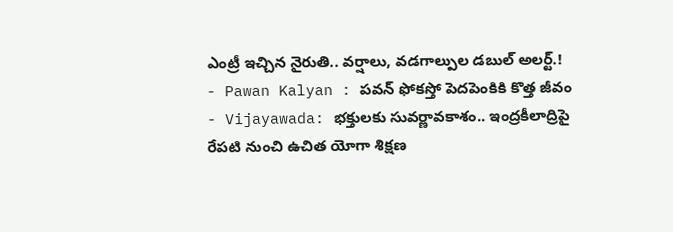ఎంట్రీ ఇచ్చిన నైరుతి.. వర్షాలు, వడగాల్పుల డబుల్ అలర్ట్.!
- Pawan Kalyan : పవన్ ఫోకస్తో పెదపెంకికి కొత్త జీవం
- Vijayawada: భక్తులకు సువర్ణావకాశం.. ఇంద్రకీలాద్రిపై రేపటి నుంచి ఉచిత యోగా శిక్షణ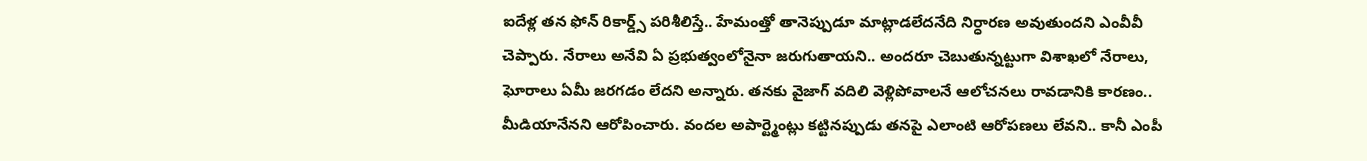ఐదేళ్ల తన ఫోన్ రికార్డ్స్ పరిశీలిస్తే.. హేమంత్తో తానెప్పుడూ మాట్లాడలేదనేది నిర్ధారణ అవుతుందని ఎంవీవీ చెప్పారు. నేరాలు అనేవి ఏ ప్రభుత్వంలోనైనా జరుగుతాయని.. అందరూ చెబుతున్నట్టుగా విశాఖలో నేరాలు, ఘోరాలు ఏమీ జరగడం లేదని అన్నారు. తనకు వైజాగ్ వదిలి వెళ్లిపోవాలనే ఆలోచనలు రావడానికి కారణం.. మీడియానేనని ఆరోపించారు. వందల అపార్ట్మెంట్లు కట్టినప్పుడు తనపై ఎలాంటి ఆరోపణలు లేవని.. కానీ ఎంపీ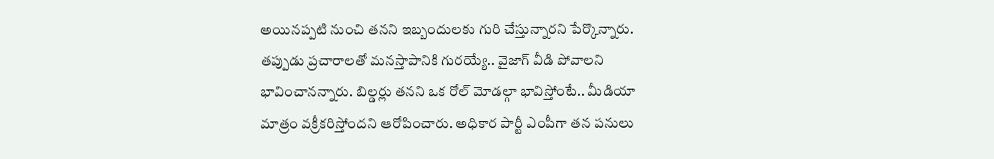అయినప్పటి నుంచి తనని ఇబ్బందులకు గురి చేస్తున్నారని పేర్కొన్నారు. తప్పుడు ప్రచారాలతో మనస్తాపానికి గురయ్యే.. వైజాగ్ వీడి పోవాలని భావించానన్నారు. బిల్డర్లు తనని ఒక రోల్ మోడల్గా భావిస్తోంటే.. మీడియా మాత్రం వక్రీకరిస్తోందని ఆరోపించారు. అధికార పార్టీ ఎంపీగా తన పనులు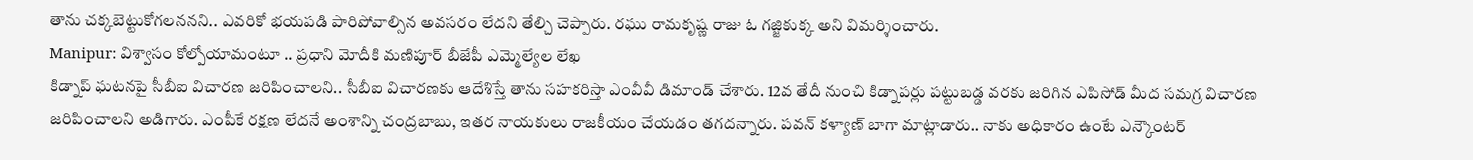తాను చక్కబెట్టుకోగలననని.. ఎవరికో భయపడి పారిపోవాల్సిన అవసరం లేదని తేల్చి చెప్పారు. రఘు రామకృష్ణ రాజు ఓ గజ్జికుక్క అని విమర్శించారు.
Manipur: విశ్వాసం కోల్పోయామంటూ .. ప్రధాని మోదీకి మణిపూర్ బీజేపీ ఎమ్మెల్యేల లేఖ
కిడ్నాప్ ఘటనపై సీబీఐ విచారణ జరిపించాలని.. సీబీఐ విచారణకు ఆదేశిస్తే తాను సహకరిస్తా ఎంవీవీ డిమాండ్ చేశారు. 12వ తేదీ నుంచి కిడ్నాపర్లు పట్టుబడ్డ వరకు జరిగిన ఎపిసోడ్ మీద సమగ్ర విచారణ జరిపించాలని అడిగారు. ఎంపీకే రక్షణ లేదనే అంశాన్ని చంద్రబాబు, ఇతర నాయకులు రాజకీయం చేయడం తగదన్నారు. పవన్ కళ్యాణ్ బాగా మాట్లాడారు.. నాకు అధికారం ఉంటే ఎన్కౌంటర్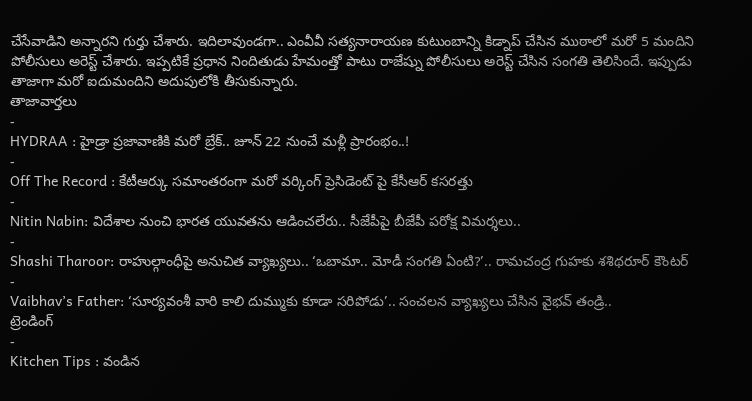చేసేవాడిని అన్నారని గుర్తు చేశారు. ఇదిలావుండగా.. ఎంవీవీ సత్యనారాయణ కుటుంబాన్ని కిడ్నాప్ చేసిన ముఠాలో మరో 5 మందిని పోలీసులు అరెస్ట్ చేశారు. ఇప్పటికే ప్రధాన నిందితుడు హేమంత్తో పాటు రాజేష్ను పోలీసులు అరెస్ట్ చేసిన సంగతి తెలిసిందే. ఇప్పుడు తాజాగా మరో ఐదుమందిని అదుపులోకి తీసుకున్నారు.
తాజావార్తలు
-
HYDRAA : హైడ్రా ప్రజావాణికి మరో బ్రేక్.. జూన్ 22 నుంచే మళ్లీ ప్రారంభం..!
-
Off The Record : కేటీఆర్కు సమాంతరంగా మరో వర్కింగ్ ప్రెసిడెంట్ పై కేసీఆర్ కసరత్తు
-
Nitin Nabin: విదేశాల నుంచి భారత యువతను ఆడించలేరు.. సీజేపీపై బీజేపీ పరోక్ష విమర్శలు..
-
Shashi Tharoor: రాహుల్గాంధీపై అనుచిత వ్యాఖ్యలు.. ‘ఒబామా.. మోడీ సంగతి ఏంటి?’.. రామచంద్ర గుహకు శశిథరూర్ కౌంటర్
-
Vaibhav’s Father: ‘సూర్యవంశీ వారి కాలి దుమ్ముకు కూడా సరిపోడు’.. సంచలన వ్యాఖ్యలు చేసిన వైభవ్ తండ్రి..
ట్రెండింగ్
-
Kitchen Tips : వండిన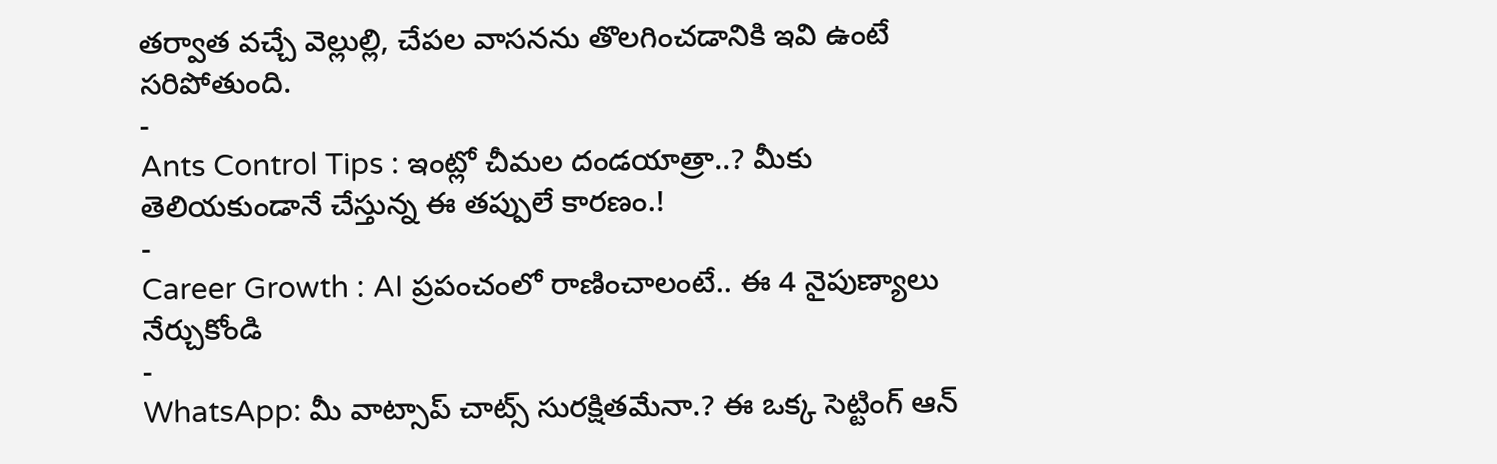తర్వాత వచ్చే వెల్లుల్లి, చేపల వాసనను తొలగించడానికి ఇవి ఉంటే సరిపోతుంది.
-
Ants Control Tips : ఇంట్లో చీమల దండయాత్రా..? మీకు తెలియకుండానే చేస్తున్న ఈ తప్పులే కారణం.!
-
Career Growth : AI ప్రపంచంలో రాణించాలంటే.. ఈ 4 నైపుణ్యాలు నేర్చుకోండి
-
WhatsApp: మీ వాట్సాప్ చాట్స్ సురక్షితమేనా.? ఈ ఒక్క సెట్టింగ్ ఆన్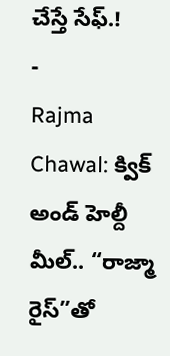చేస్తే సేఫ్.!
-
Rajma Chawal: క్విక్ అండ్ హెల్దీ మీల్.. “రాజ్మా రైస్”తో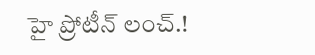హై ప్రోటీన్ లంచ్.!